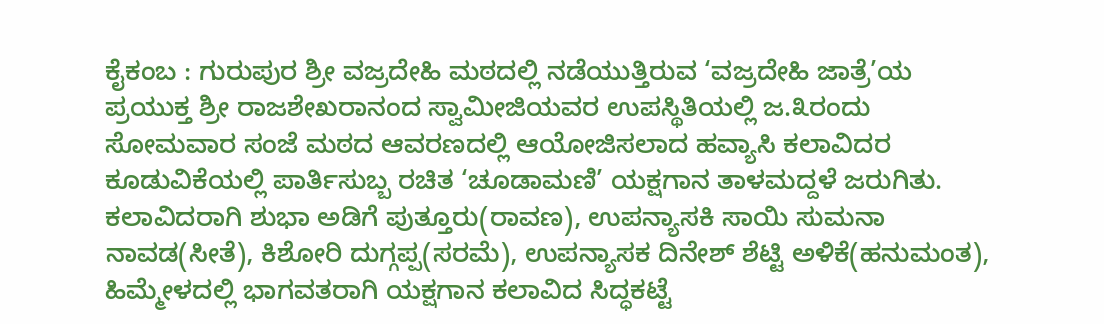ಕೈಕಂಬ : ಗುರುಪುರ ಶ್ರೀ ವಜ್ರದೇಹಿ ಮಠದಲ್ಲಿ ನಡೆಯುತ್ತಿರುವ ‘ವಜ್ರದೇಹಿ ಜಾತ್ರೆ’ಯ ಪ್ರಯುಕ್ತ ಶ್ರೀ ರಾಜಶೇಖರಾನಂದ ಸ್ವಾಮೀಜಿಯವರ ಉಪಸ್ಥಿತಿಯಲ್ಲಿ ಜ.೩ರಂದು ಸೋಮವಾರ ಸಂಜೆ ಮಠದ ಆವರಣದಲ್ಲಿ ಆಯೋಜಿಸಲಾದ ಹವ್ಯಾಸಿ ಕಲಾವಿದರ ಕೂಡುವಿಕೆಯಲ್ಲಿ ಪಾರ್ತಿಸುಬ್ಬ ರಚಿತ ‘ಚೂಡಾಮಣಿ’ ಯಕ್ಷಗಾನ ತಾಳಮದ್ದಳೆ ಜರುಗಿತು.
ಕಲಾವಿದರಾಗಿ ಶುಭಾ ಅಡಿಗೆ ಪುತ್ತೂರು(ರಾವಣ), ಉಪನ್ಯಾಸಕಿ ಸಾಯಿ ಸುಮನಾ ನಾವಡ(ಸೀತೆ), ಕಿಶೋರಿ ದುಗ್ಗಪ್ಪ(ಸರಮೆ), ಉಪನ್ಯಾಸಕ ದಿನೇಶ್ ಶೆಟ್ಟಿ ಅಳಿಕೆ(ಹನುಮಂತ), ಹಿಮ್ಮೇಳದಲ್ಲಿ ಭಾಗವತರಾಗಿ ಯಕ್ಷಗಾನ ಕಲಾವಿದ ಸಿದ್ಧಕಟ್ಟೆ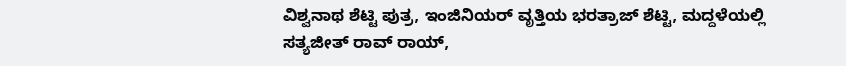ವಿಶ್ವನಾಥ ಶೆಟ್ಟಿ ಪುತ್ರ, ಇಂಜಿನಿಯರ್ ವೃತ್ತಿಯ ಭರತ್ರಾಜ್ ಶೆಟ್ಟಿ, ಮದ್ದಳೆಯಲ್ಲಿ ಸತ್ಯಜೀತ್ ರಾವ್ ರಾಯ್,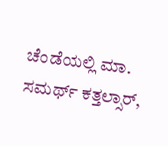ಚೆಂಡೆಯಲ್ಲಿ ಮಾ. ಸಮರ್ಥ್ ಕತ್ತಲ್ಸಾರ್,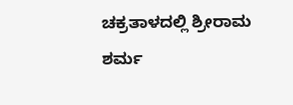ಚಕ್ರತಾಳದಲ್ಲಿ ಶ್ರೀರಾಮ ಶರ್ಮ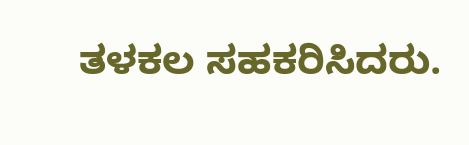ತಳಕಲ ಸಹಕರಿಸಿದರು.